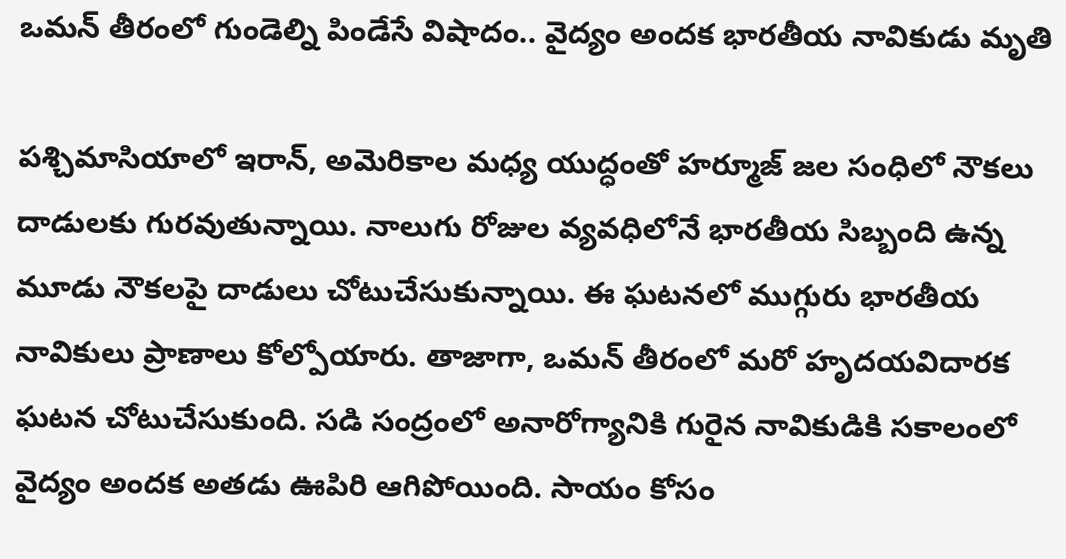ఒమన్ తీరంలో గుండెల్ని పిండేసే విషాదం.. వైద్యం అందక భారతీయ నావికుడు మృతి

పశ్చిమాసియాలో ఇరాన్, అమెరికాల మధ్య యుద్ధంతో హర్మూజ్ జల సంధిలో నౌకలు దాడులకు గురవుతున్నాయి. నాలుగు రోజుల వ్యవధిలోనే భారతీయ సిబ్బంది ఉన్న మూడు నౌకలపై దాడులు చోటుచేసుకున్నాయి. ఈ ఘటనలో ముగ్గురు భారతీయ నావికులు ప్రాణాలు కోల్పోయారు. తాజాగా, ఒమన్ తీరంలో మరో హృదయవిదారక ఘటన చోటుచేసుకుంది. సడి సంద్రంలో అనారోగ్యానికి గురైన నావికుడికి సకాలంలో వైద్యం అందక అతడు ఊపిరి ఆగిపోయింది. సాయం కోసం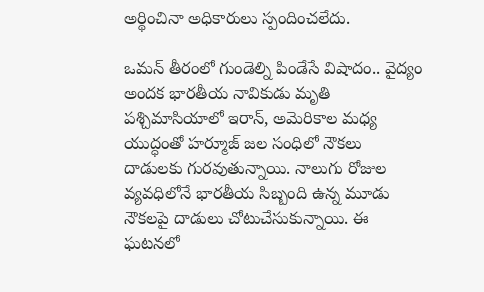అర్థించినా అధికారులు స్పందించలేదు.

ఒమన్ తీరంలో గుండెల్ని పిండేసే విషాదం.. వైద్యం అందక భారతీయ నావికుడు మృతి
పశ్చిమాసియాలో ఇరాన్, అమెరికాల మధ్య యుద్ధంతో హర్మూజ్ జల సంధిలో నౌకలు దాడులకు గురవుతున్నాయి. నాలుగు రోజుల వ్యవధిలోనే భారతీయ సిబ్బంది ఉన్న మూడు నౌకలపై దాడులు చోటుచేసుకున్నాయి. ఈ ఘటనలో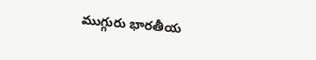ముగ్గురు భారతీయ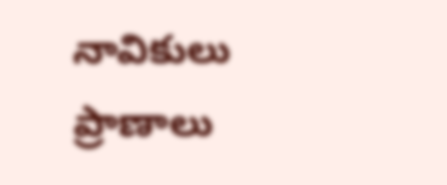నావికులు ప్రాణాలు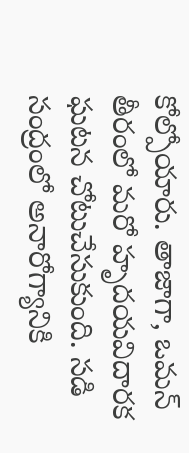కోల్పోయారు. తాజాగా, ఒమన్ తీరంలో మరో హృదయవిదారక ఘటన చోటుచేసుకుంది. సడి సంద్రంలో అనారోగ్యానికి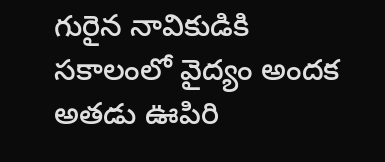గురైన నావికుడికి సకాలంలో వైద్యం అందక అతడు ఊపిరి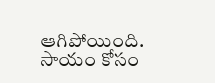ఆగిపోయింది. సాయం కోసం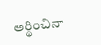అర్థించినా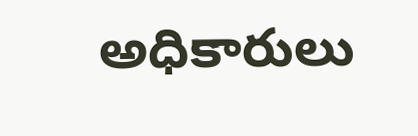అధికారులు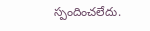స్పందించలేదు.